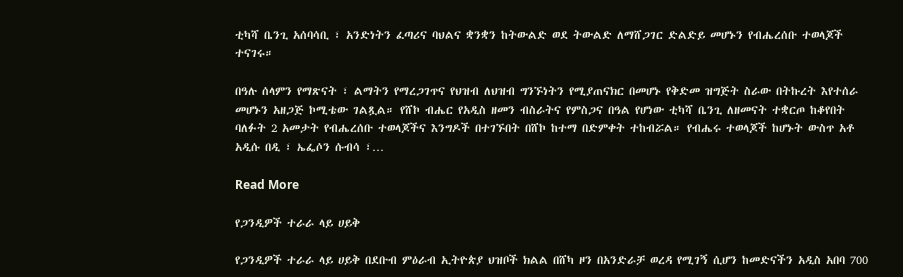ቲካሻ ቤንጊ አሰባሳቢ ፣ አንድነትን ፈጣሪና ባህልና ቋንቋን ከትውልድ ወደ ትውልድ ለማሸጋገር ድልድይ መሆኑን የብሔረሰቡ ተወላጆች ተናገሩ።

በዓሉ ሰላምን የማጽናት ፣ ልማትን የማረጋገጥና የህዝብ ለህዝብ ግንኙነትን የሚያጠናክር በመሆኑ የቅድመ ዝግጅት ስራው በትኩረት እየተሰራ መሆኑን አዘጋጅ ኮሚቴው ገልጿል። የሸኮ ብሔር የአዲስ ዘመን ብስራትና የምስጋና በዓል የሆነው ቲካሻ ቤንጊ ለዘመናት ተቋርጦ ከቆየበት ባለፉት 2 አመታት የብሔረሰቡ ተወላጆችና እንግዶች በተገኙበት በሸኮ ከተማ በድምቀት ተከብሯል። የብሔሩ ተወላጆች ከሆኑት ውስጥ አቶ አዲሱ በዲ ፣ ኤፌሶን ሱብሳ ፣…

Read More

የጋንዲዎች ተራራ ላይ ሀይቅ

የጋንዲዎች ተራራ ላይ ሀይቅ በደቡብ ምዕራብ ኢትዮጵያ ህዝቦች ክልል በሸካ ዞን በአንድራቻ ወረዳ የሚገኝ ሲሆን ከመድናችን አዲስ አበባ 700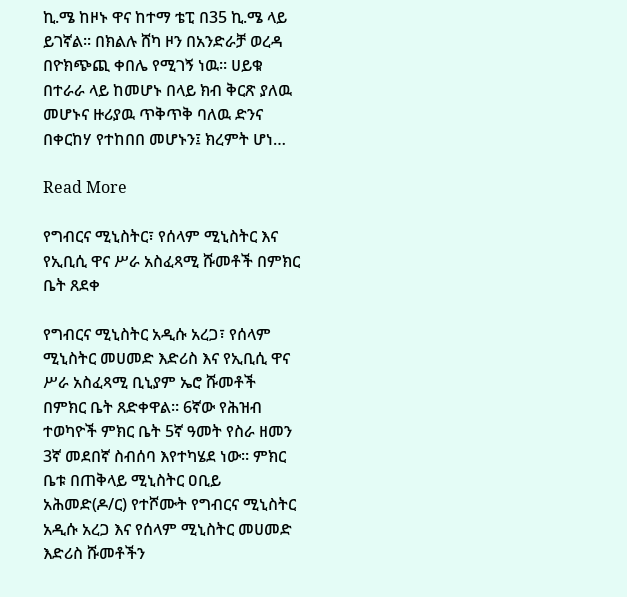ኪ.ሜ ከዞኑ ዋና ከተማ ቴፒ በ35 ኪ.ሜ ላይ ይገኛል፡፡ በክልሉ ሸካ ዞን በአንድራቻ ወረዳ በዮክጭጪ ቀበሌ የሚገኝ ነዉ፡፡ ሀይቁ በተራራ ላይ ከመሆኑ በላይ ክብ ቅርጽ ያለዉ መሆኑና ዙሪያዉ ጥቅጥቅ ባለዉ ድንና በቀርከሃ የተከበበ መሆኑን፤ ክረምት ሆነ…

Read More

የግብርና ሚኒስትር፣ የሰላም ሚኒስትር እና የኢቢሲ ዋና ሥራ አስፈጻሚ ሹመቶች በምክር ቤት ጸደቀ

የግብርና ሚኒስትር አዲሱ አረጋ፣ የሰላም ሚኒስትር መሀመድ እድሪስ እና የኢቢሲ ዋና ሥራ አስፈጻሚ ቢኒያም ኤሮ ሹመቶች በምክር ቤት ጸድቀዋል። 6ኛው የሕዝብ ተወካዮች ምክር ቤት 5ኛ ዓመት የስራ ዘመን 3ኛ መደበኛ ስብሰባ እየተካሄደ ነው። ምክር ቤቱ በጠቅላይ ሚኒስትር ዐቢይ አሕመድ(ዶ/ር) የተሾሙት የግብርና ሚኒስትር አዲሱ አረጋ እና የሰላም ሚኒስትር መሀመድ እድሪስ ሹመቶችን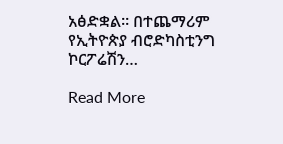አፅድቋል። በተጨማሪም የኢትዮጵያ ብሮድካስቲንግ ኮርፖሬሽን…

Read More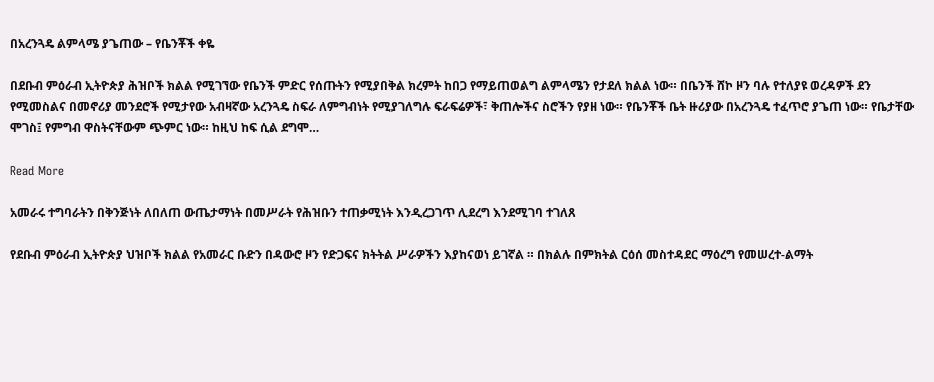በአረንጓዴ ልምላሜ ያጌጠው – የቤንቾች ቀዬ

በደቡብ ምዕራብ ኢትዮጵያ ሕዝቦች ክልል የሚገኘው የቤንች ምድር የሰጡትን የሚያበቅል ክረምት ከበጋ የማይጠወልግ ልምላሜን የታደለ ክልል ነው። በቤንች ሸኮ ዞን ባሉ የተለያዩ ወረዳዎች ደን የሚመስልና በመኖሪያ መንደሮች የሚታየው አብዛኛው አረንጓዴ ስፍራ ለምግብነት የሚያገለግሉ ፍራፍሬዎች፣ ቅጠሎችና ስሮችን የያዘ ነው። የቤንቾች ቤት ዙሪያው በአረንጓዴ ተፈጥሮ ያጌጠ ነው። የቤታቸው ሞገስ፤ የምግብ ዋስትናቸውም ጭምር ነው። ከዚህ ከፍ ሲል ደግሞ…

Read More

አመራሩ ተግባራትን በቅንጅነት ለበለጠ ውጤታማነት በመሥራት የሕዝቡን ተጠቃሚነት እንዲረጋገጥ ሊደረግ እንደሚገባ ተገለጸ

የደቡብ ምዕራብ ኢትዮጵያ ህዝቦች ክልል የአመራር ቡድን በዳውሮ ዞን የድጋፍና ክትትል ሥራዎችን እያከናወነ ይገኛል ። በክልሉ በምክትል ርዕሰ መስተዳደር ማዕረግ የመሠረተ-ልማት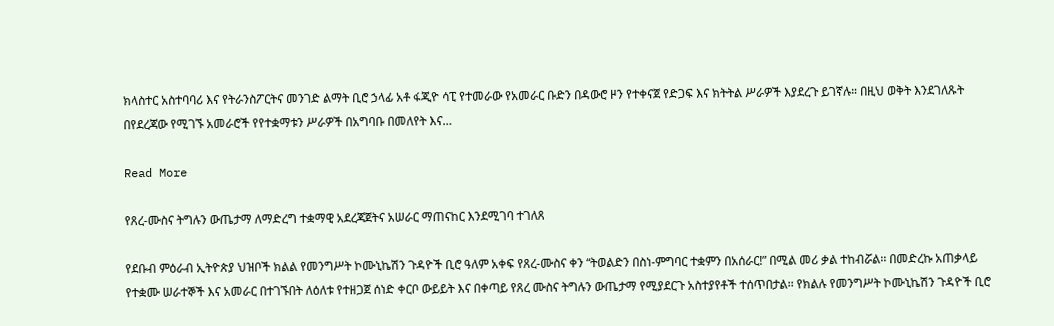ክላስተር አስተባባሪ እና የትራንስፖርትና መንገድ ልማት ቢሮ ኃላፊ አቶ ፋጂዮ ሳፒ የተመራው የአመራር ቡድን በዳውሮ ዞን የተቀናጀ የድጋፍ እና ክትትል ሥራዎች እያደረጉ ይገኛሉ። በዚህ ወቅት እንደገለጹት በየደረጃው የሚገኙ አመራሮች የየተቋማቱን ሥራዎች በአግባቡ በመለየት እና…

Read More

የጸረ-ሙስና ትግሉን ውጤታማ ለማድረግ ተቋማዊ አደረጃጀትና አሠራር ማጠናከር እንደሚገባ ተገለጸ

የደቡብ ምዕራብ ኢትዮጵያ ህዝቦች ክልል የመንግሥት ኮሙኒኬሽን ጉዳዮች ቢሮ ዓለም አቀፍ የጸረ-ሙስና ቀን “ትወልድን በስነ-ምግባር ተቋምን በአሰራር!” በሚል መሪ ቃል ተከብሯል፡፡ በመድረኩ አጠቃላይ የተቋሙ ሠራተኞች እና አመራር በተገኙበት ለዕለቱ የተዘጋጀ ሰነድ ቀርቦ ውይይት እና በቀጣይ የጸረ ሙስና ትግሉን ውጤታማ የሚያደርጉ አስተያየቶች ተሰጥበታል፡፡ የክልሉ የመንግሥት ኮሙኒኬሽን ጉዳዮች ቢሮ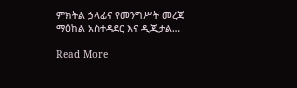ምክትል ኃላፊና የመንግሥት መረጃ ማዕከል አስተዳደር እና ዲጂታል…

Read More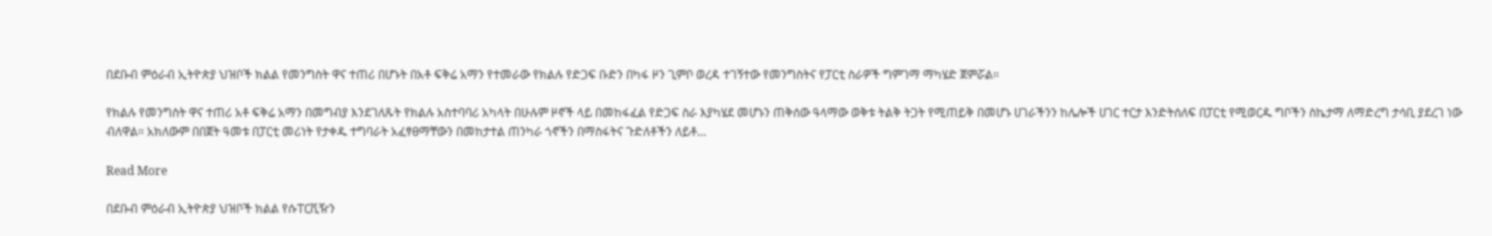በደቡብ ምዕራብ ኢትዮጵያ ህዝቦች ክልል የመንግስት ዋና ተጠሪ በሆኑት በአቶ ፍቅሬ አማን የተመራው የክልሉ የድጋፍ ቡድን በካፋ ዞን ጊምቦ ወረዳ ተገኝተው የመንግስትና የፓርቲ ስራዎች ግምገማ ማካሄድ ጀምሯል።

የክልሉ የመንግስት ዋና ተጠሪ አቶ ፍቅሬ አማን በመግብያ እንደገለጹት የክልሉ አስተባባሪ አካላት በሁሉም ዞኖች ላይ በመከፋፈል የድጋፍ ስራ እያካሄደ መሆኑን ጠቅሰው ዓላማው ወቅቱ ትልቅ ትጋት የሚጠይቅ በመሆኑ ሀገራችንን ከሌሎች ሀገር ተርታ እንድትሰለፍ በፓርቲ የሚወርዱ ግቦችን ስኬታማ ለማድረግ ታሳቢ ያደረገ ነው ብለዋል። አክለውም በበጀት ዓመቱ በፓርቲ መሪነት የታቀዱ ተግባራት አፈፃፀማቸውን በመከታተል ጠንካራ ጎኖችን በማስፋትና ጉድለቶችን ለይቶ…

Read More

በደቡብ ምዕራብ ኢትዮጵያ ህዝቦች ክልል የሱፐርቪዥን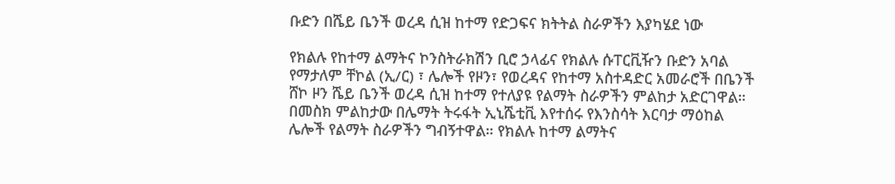ቡድን በሼይ ቤንች ወረዳ ሲዝ ከተማ የድጋፍና ክትትል ስራዎችን እያካሄደ ነው

የክልሉ የከተማ ልማትና ኮንስትራክሽን ቢሮ ኃላፊና የክልሉ ሱፐርቪዥን ቡድን አባል የማታለም ቸኮል (ኢ/ር) ፣ ሌሎች የዞን፣ የወረዳና የከተማ አስተዳድር አመራሮች በቤንች ሸኮ ዞን ሼይ ቤንች ወረዳ ሲዝ ከተማ የተለያዩ የልማት ስራዎችን ምልከታ አድርገዋል። በመስክ ምልከታው በሌማት ትሩፋት ኢኒሼቲቪ እየተሰሩ የእንስሳት እርባታ ማዕከል ሌሎች የልማት ስራዎችን ግብኝተዋል። የክልሉ ከተማ ልማትና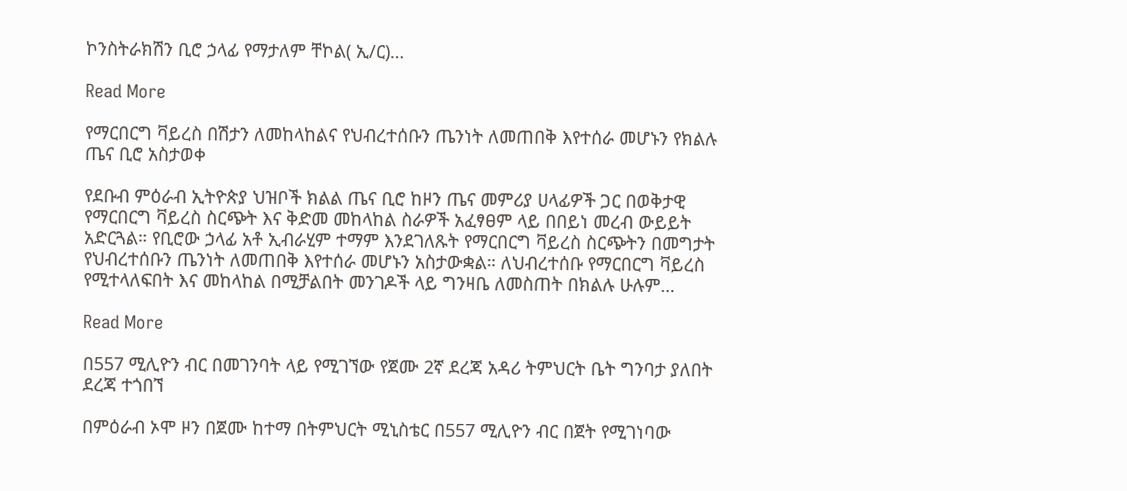ኮንስትራክሽን ቢሮ ኃላፊ የማታለም ቸኮል( ኢ/ር)…

Read More

የማርበርግ ቫይረስ በሽታን ለመከላከልና የህብረተሰቡን ጤንነት ለመጠበቅ እየተሰራ መሆኑን የክልሉ ጤና ቢሮ አስታወቀ

የደቡብ ምዕራብ ኢትዮጵያ ህዝቦች ክልል ጤና ቢሮ ከዞን ጤና መምሪያ ሀላፊዎች ጋር በወቅታዊ የማርበርግ ቫይረስ ስርጭት እና ቅድመ መከላከል ስራዎች አፈፃፀም ላይ በበይነ መረብ ውይይት አድርጓል። የቢሮው ኃላፊ አቶ ኢብራሂም ተማም እንደገለጹት የማርበርግ ቫይረስ ስርጭትን በመግታት የህብረተሰቡን ጤንነት ለመጠበቅ እየተሰራ መሆኑን አስታውቋል። ለህብረተሰቡ የማርበርግ ቫይረስ የሚተላለፍበት እና መከላከል በሚቻልበት መንገዶች ላይ ግንዛቤ ለመስጠት በክልሉ ሁሉም…

Read More

በ557 ሚሊዮን ብር በመገንባት ላይ የሚገኘው የጀሙ 2ኛ ደረጃ አዳሪ ትምህርት ቤት ግንባታ ያለበት ደረጃ ተጎበኘ

በምዕራብ ኦሞ ዞን በጀሙ ከተማ በትምህርት ሚኒስቴር በ557 ሚሊዮን ብር በጀት የሚገነባው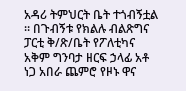አዳሪ ትምህርት ቤት ተጎብኝቷል ። በጉብኝቱ የክልሉ ብልጽግና ፓርቲ ቅ/ጽ/ቤት የፖለቲካና አቅም ግንባታ ዘርፍ ኃላፊ አቶ ነጋ አበራ ጨምሮ የዞኑ ዋና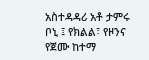አስተዳዳሪ አቶ ታምሩ ቦኒ ፤ የክልል፣ የዞንና የጀሙ ከተማ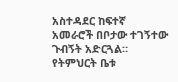አስተዳደር ከፍተኛ አመራሮች በቦታው ተገኝተው ጉብኝት አድርጓል። የትምህርት ቤቱ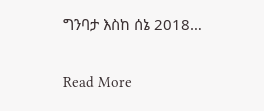ግንባታ እስከ ሰኔ 2018…

Read More